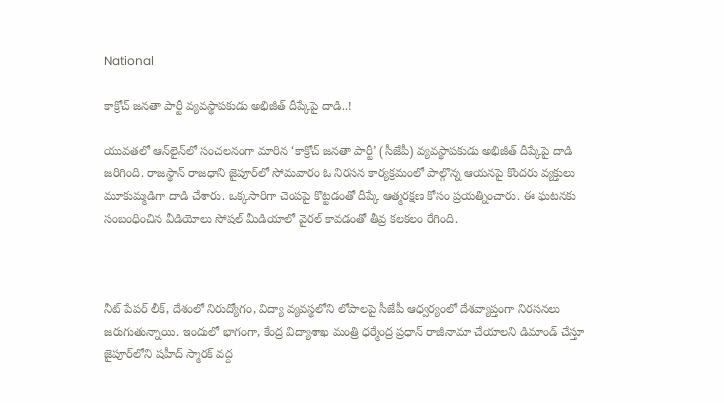National

కాక్రోచ్ జనతా పార్టీ వ్యవస్థాపకుడు అభిజీత్ దీప్కేపై దాడి..!

యువతలో ఆన్‌లైన్‌లో సంచలనంగా మారిన ‘కాక్రోచ్ జనతా పార్టీ’ (సీజేపీ) వ్యవస్థాపకుడు అభిజీత్ దీప్కేపై దాడి జరిగింది. రాజస్థాన్ రాజధాని జైపూర్‌లో సోమవారం ఓ నిరసన కార్యక్రమంలో పాల్గొన్న ఆయనపై కొందరు వ్యక్తులు మూకుమ్మడిగా దాడి చేశారు. ఒక్కసారిగా చెంపపై కొట్టడంతో దీప్కే ఆత్మరక్షణ కోసం ప్రయత్నించారు. ఈ ఘటనకు సంబంధించిన వీడియోలు సోషల్ మీడియాలో వైరల్ కావడంతో తీవ్ర కలకలం రేగింది.



నీట్ పేపర్ లీక్, దేశంలో నిరుద్యోగం, విద్యా వ్యవస్థలోని లోపాలపై సీజేపీ ఆధ్వర్యంలో దేశవ్యాప్తంగా నిరసనలు జరుగుతున్నాయి. ఇందులో భాగంగా, కేంద్ర విద్యాశాఖ మంత్రి ధర్మేంద్ర ప్రధాన్ రాజీనామా చేయాలని డిమాండ్ చేస్తూ జైపూర్‌లోని షహీద్ స్మారక్ వద్ద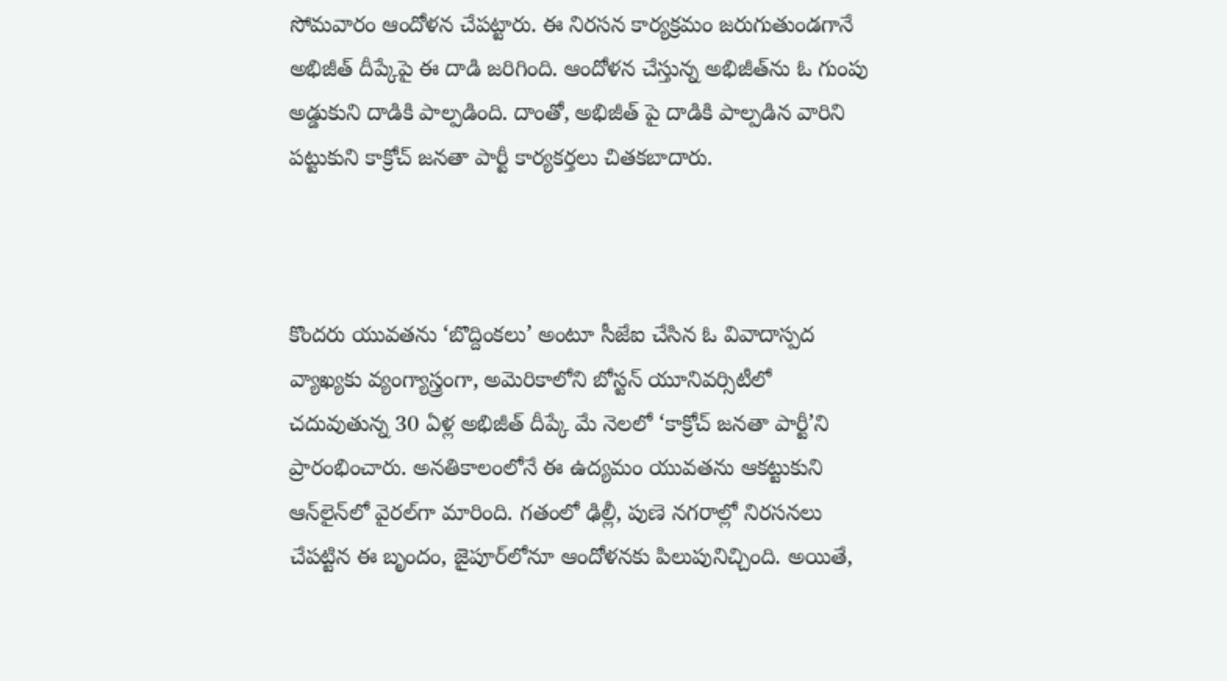సోమవారం ఆందోళన చేపట్టారు. ఈ నిరసన కార్యక్రమం జరుగుతుండగానే అభిజీత్ దీప్కేపై ఈ దాడి జరిగింది. ఆందోళన చేస్తున్న అభిజీత్‌ను ఓ గుంపు అడ్డుకుని దాడికి పాల్పడింది. దాంతో, అభిజీత్‌ పై దాడికి పాల్పడిన వారిని పట్టుకుని కాక్రోచ్ జనతా పార్టీ కార్యకర్తలు చితకబాదారు.



కొందరు యువతను ‘బొద్దింకలు’ అంటూ సీజేఐ చేసిన ఓ వివాదాస్పద వ్యాఖ్యకు వ్యంగ్యాస్త్రంగా, అమెరికాలోని బోస్టన్ యూనివర్సిటీలో చదువుతున్న 30 ఏళ్ల అభిజీత్ దీప్కే మే నెలలో ‘కాక్రోచ్ జనతా పార్టీ’ని ప్రారంభించారు. అనతికాలంలోనే ఈ ఉద్యమం యువతను ఆకట్టుకుని ఆన్‌లైన్‌లో వైరల్‌గా మారింది. గతంలో ఢిల్లీ, పుణె నగరాల్లో నిరసనలు చేపట్టిన ఈ బృందం, జైపూర్‌లోనూ ఆందోళనకు పిలుపునిచ్చింది. అయితే,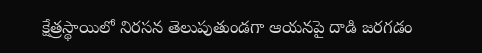క్షేత్రస్థాయిలో నిరసన తెలుపుతుండగా ఆయనపై దాడి జరగడం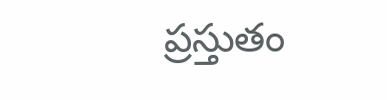ప్రస్తుతం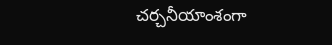చర్చనీయాంశంగా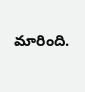మారింది.